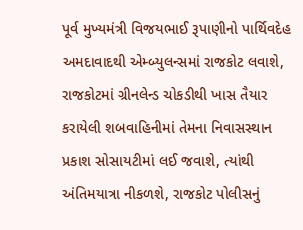પૂર્વ મુખ્યમંત્રી વિજયભાઈ રૂપાણીનો પાર્થિવદેહ અમદાવાદથી એમ્બ્યુલન્સમાં રાજકોટ લવાશે, રાજકોટમાં ગ્રીનલેન્ડ ચોકડીથી ખાસ તૈયાર કરાયેલી શબવાહિનીમાં તેમના નિવાસસ્થાન પ્રકાશ સોસાયટીમાં લઈ જવાશે, ત્યાંથી અંતિમયાત્રા નીકળશે, રાજકોટ પોલીસનું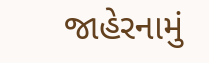જાહેરનામું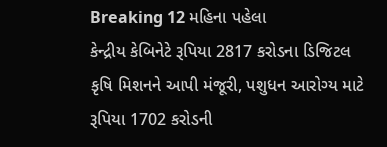Breaking 12 મહિના પહેલા
કેન્દ્રીય કેબિનેટે રૂપિયા 2817 કરોડના ડિજિટલ કૃષિ મિશનને આપી મંજૂરી, પશુધન આરોગ્ય માટે રૂપિયા 1702 કરોડની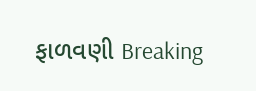ફાળવણી Breaking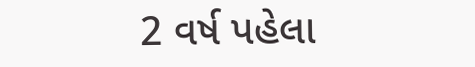2 વર્ષ પહેલા